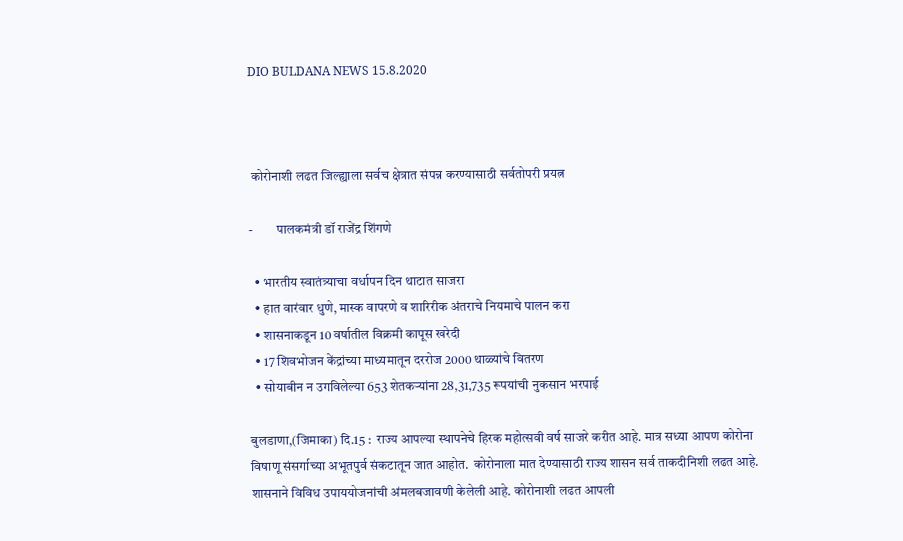DIO BULDANA NEWS 15.8.2020



 कोरोनाशी लढत जिल्ह्याला सर्वच क्षेत्रात संपन्न करण्यासाठी सर्वतोपरी प्रयत्न

-         पालकमंत्री डॉ राजेंद्र शिंगणे

  • भारतीय स्वातंत्र्याचा वर्धापन दिन थाटात साजरा
  • हात वारंवार धुणे, मास्क वापरणे व शारिरीक अंतराचे नियमाचे पालन करा
  • शासनाकडून 10 वर्षातील विक्रमी कापूस खरेदी
  • 17 शिवभोजन केंद्रांच्या माध्यमातून दररोज 2000 थाळ्यांचे वितरण
  • सोयाबीन न उगविलेल्या 653 शेतकऱ्यांना 28,31,735 रूपयांची नुकसान भरपाई

बुलडाणा,(जिमाका) दि.15 :  राज्य आपल्या स्थापनेचे हिरक महोत्सवी वर्ष साजरे करीत आहे. मात्र सध्या आपण कोरोना विषाणू संसर्गाच्या अभूतपुर्व संकटातून जात आहोत.  कोरोनाला मात देण्यासाठी राज्य शासन सर्व ताकदीनिशी लढत आहे. शासनाने विविध उपाययोजनांची अंमलबजावणी केलेली आहे. कोरोनाशी लढत आपली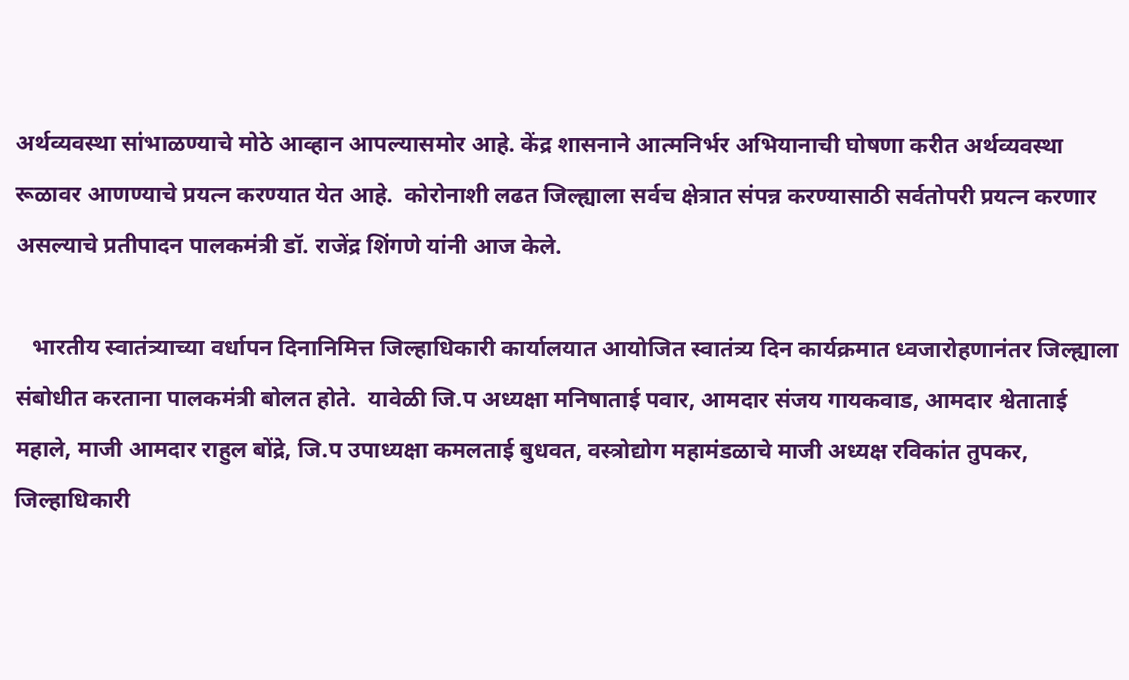अर्थव्यवस्था सांभाळण्याचे मोठे आव्हान आपल्यासमोर आहे. केंद्र शासनाने आत्मनिर्भर अभियानाची घोषणा करीत अर्थव्यवस्था रूळावर आणण्याचे प्रयत्न करण्यात येत आहे.  कोरोनाशी लढत जिल्ह्याला सर्वच क्षेत्रात संपन्न करण्यासाठी सर्वतोपरी प्रयत्न करणार असल्याचे प्रतीपादन पालकमंत्री डॉ. राजेंद्र शिंगणे यांनी आज केले.

   भारतीय स्वातंत्र्याच्या वर्धापन दिनानिमित्त जिल्हाधिकारी कार्यालयात आयोजित स्वातंत्र्य दिन कार्यक्रमात ध्वजारोहणानंतर जिल्ह्याला संबोधीत करताना पालकमंत्री बोलत होते.  यावेळी जि.प अध्यक्षा मनिषाताई पवार, आमदार संजय गायकवाड, आमदार श्वेताताई महाले, माजी आमदार राहुल बोंद्रे, जि.प उपाध्यक्षा कमलताई बुधवत, वस्त्रोद्योग महामंडळाचे माजी अध्यक्ष रविकांत तुपकर, जिल्हाधिकारी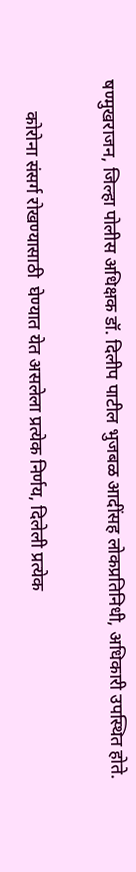षण्मुखराजन, जिल्हा पोलीस अधिक्षक डॉ. दिलीप पाटील भुजबळ आदींसह लोकप्रतिनिधी, अधिकारी उपस्थित होते.

       कोरोना संसर्ग रोखण्यासाठी  घेण्यात येत असलेला प्रत्येक निर्णय, दिलेली प्रत्येक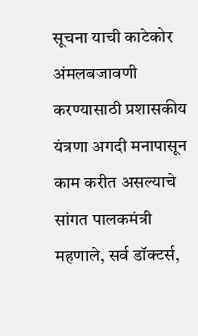सूचना याची काटेकोर अंमलबजावणी करण्यासाठी प्रशासकीय यंत्रणा अगदी मनापासून काम करीत असल्याचे सांगत पालकमंत्री महणाले, सर्व डॉक्टर्स,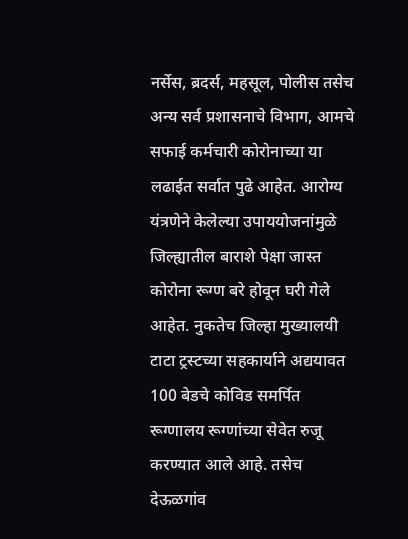नर्सेस, ब्रदर्स, महसूल, पोलीस तसेच अन्य सर्व प्रशासनाचे विभाग, आमचे सफाई कर्मचारी कोरोनाच्या या लढाईत सर्वात पुढे आहेत. आरोग्य यंत्रणेने केलेल्या उपाययोजनांमुळे जिल्ह्यातील बाराशे पेक्षा जास्त कोरोना रूग्ण बरे होवून घरी गेले आहेत. नुकतेच जिल्हा मुख्यालयी टाटा ट्रस्टच्या सहकार्याने अद्ययावत 100 बेडचे कोविड समर्पित रूग्णालय रूग्णांच्या सेवेत रुजू करण्यात आले आहे. तसेच देऊळगांव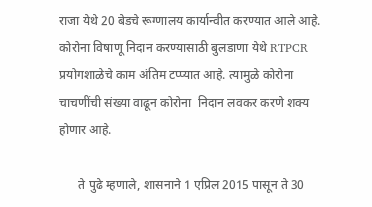राजा येथे 20 बेडचे रूग्णालय कार्यान्वीत करण्यात आले आहे. कोरोना विषाणू निदान करण्यासाठी बुलडाणा येथे RTPCR प्रयोगशाळेचे काम अंतिम टप्प्यात आहे. त्यामुळे कोरोना चाचणींची संख्या वाढून कोरोना  निदान लवकर करणे शक्य होणार आहे.

      ते पुढे म्हणाले, शासनाने 1 एप्रिल 2015 पासून ते 30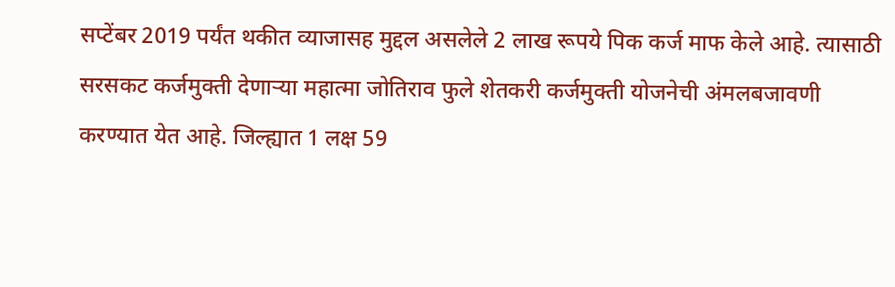सप्टेंबर 2019 पर्यंत थकीत व्याजासह मुद्दल असलेले 2 लाख रूपये पिक कर्ज माफ केले आहे. त्यासाठी सरसकट कर्जमुक्ती देणाऱ्या महात्मा जोतिराव फुले शेतकरी कर्जमुक्ती योजनेची अंमलबजावणी करण्यात येत आहे. जिल्ह्यात 1 लक्ष 59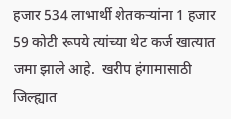हजार 534 लाभार्थी शेतकऱ्यांना 1 हजार 59 कोटी रूपये त्यांच्या थेट कर्ज खात्यात जमा झाले आहे.  खरीप हंगामासाठी जिल्ह्यात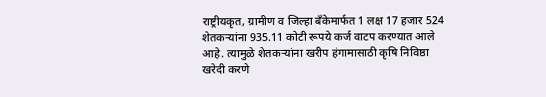राष्ट्रीयकृत, ग्रामीण व जिल्हा बँकेमार्फत 1 लक्ष 17 हजार 524 शेतकऱ्यांना 935.11 कोटी रूपये कर्ज वाटप करण्यात आले आहे. त्यामुळे शेतकऱ्यांना खरीप हंगामासाठी कृषि निविष्ठा खरेदी करणे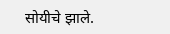सोयीचे झाले.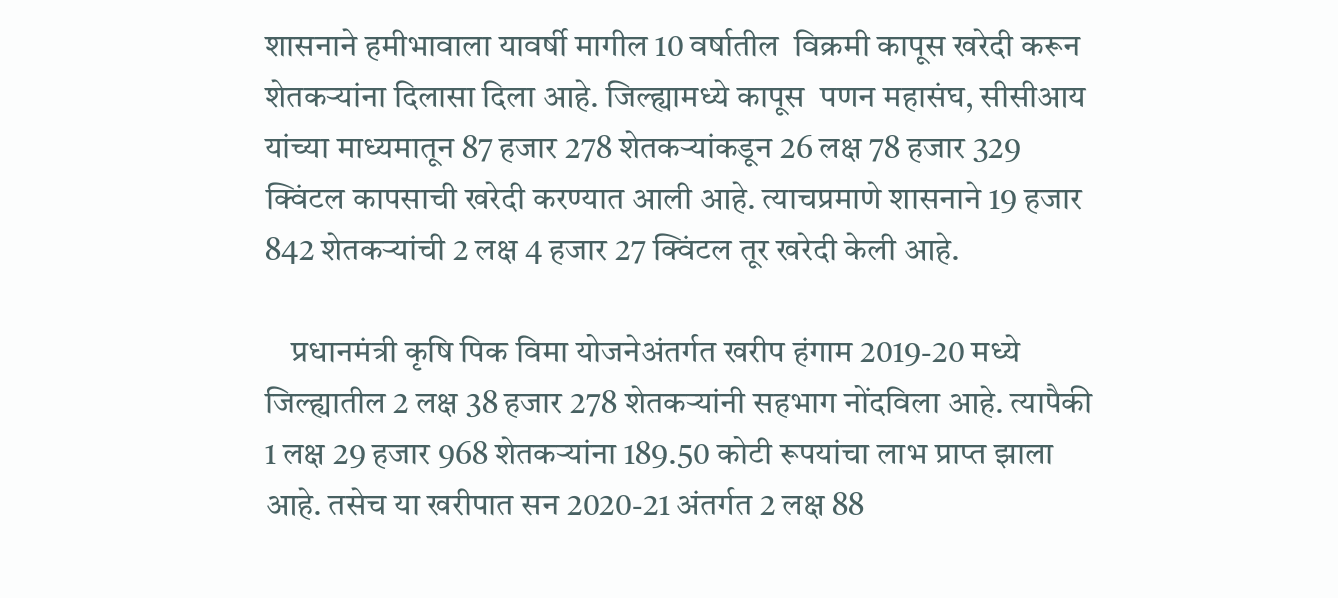शासनाने हमीभावाला यावर्षी मागील 10 वर्षातील  विक्रमी कापूस खरेदी करून शेतकऱ्यांना दिलासा दिला आहे. जिल्ह्यामध्ये कापूस  पणन महासंघ, सीसीआय यांच्या माध्यमातून 87 हजार 278 शेतकऱ्यांकडून 26 लक्ष 78 हजार 329 क्विंटल कापसाची खरेदी करण्यात आली आहे. त्याचप्रमाणे शासनाने 19 हजार 842 शेतकऱ्यांची 2 लक्ष 4 हजार 27 क्विंटल तूर खरेदी केली आहे.

    प्रधानमंत्री कृषि पिक विमा योजनेअंतर्गत खरीप हंगाम 2019-20 मध्ये जिल्ह्यातील 2 लक्ष 38 हजार 278 शेतकऱ्यांनी सहभाग नोंदविला आहे. त्यापैकी 1 लक्ष 29 हजार 968 शेतकऱ्यांना 189.50 कोटी रूपयांचा लाभ प्राप्त झाला आहे. तसेच या खरीपात सन 2020-21 अंतर्गत 2 लक्ष 88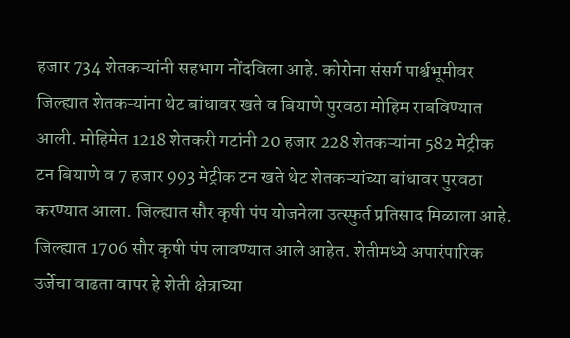हजार 734 शेतकऱ्यांनी सहभाग नोंदविला आहे. कोरोना संसर्ग पार्श्वभूमीवर जिल्ह्यात शेतकऱ्यांना थेट बांधावर खते व बियाणे पुरवठा मोहिम राबविण्यात आली. मोहिमेत 1218 शेतकरी गटांनी 20 हजार 228 शेतकऱ्यांना 582 मेट्रीक टन बियाणे व 7 हजार 993 मेट्रीक टन खते थेट शेतकऱ्यांच्या बांधावर पुरवठा करण्यात आला. जिल्ह्यात सौर कृषी पंप योजनेला उत्स्फुर्त प्रतिसाद मिळाला आहे. जिल्ह्यात 1706 सौर कृषी पंप लावण्यात आले आहेत. शेतीमध्ये अपारंपारिक उर्जेचा वाढता वापर हे शेती क्षेत्राच्या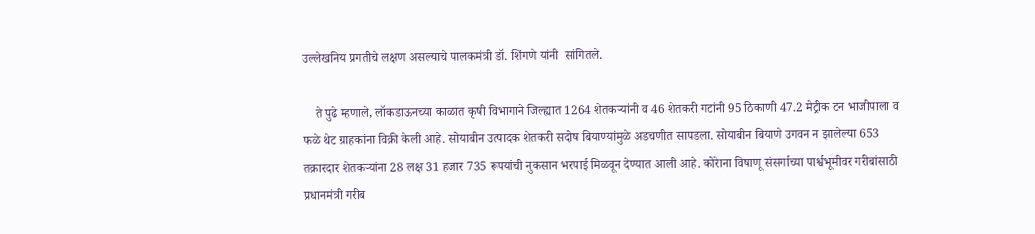उल्लेखनिय प्रगतीचे लक्षण असल्याचे पालकमंत्री डॉ. शिंगणे यांनी  सांगितले.

    ते पुढे म्हणाले, लॉकडाऊनच्या काळात कृषी विभागाने जिल्ह्यात 1264 शेतकऱ्यांनी व 46 शेतकरी गटांनी 95 ठिकाणी 47.2 मेट्रीक टन भाजीपाला व फळे थेट ग्राहकांना विक्री केली आहे. सोयाबीन उत्पादक शेतकरी सदोष बियाण्यांमुळे अडचणीत सापडला. सोयाबीन बियाणे उगवन न झालेल्या 653 तक्रारदार शेतकऱ्यांना 28 लक्ष 31 हजार 735 रूपयांची नुकसान भरपाई मिळवून देण्यात आली आहे. कोरेाना विषाणू संसर्गाच्या पार्श्वभूमीवर गरीबांसाठी प्रधानमंत्री गरीब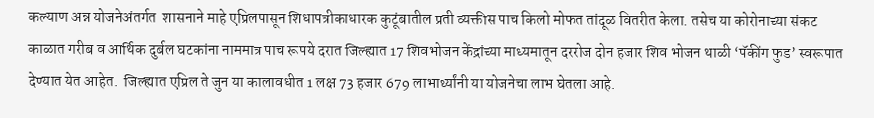कल्याण अन्न योजनेअंतर्गत  शासनाने माहे एप्रिलपासून शिधापत्रीकाधारक कुटूंबातील प्रती व्यक्तीस पाच किलो मोफत तांदूळ वितरीत केला. तसेच या कोरोनाच्या संकट काळात गरीब व आर्थिक दुर्बल घटकांना नाममात्र पाच रूपये दरात जिल्ह्यात 17 शिवभोजन केंद्रांच्या माध्यमातून दररोज दोन हजार शिव भोजन थाळी ‘पॅकींग फुड’ स्वरूपात देण्यात येत आहेत.  जिल्ह्यात एप्रिल ते जुन या कालावधीत 1 लक्ष 73 हजार 679 लाभार्थ्यांनी या योजनेचा लाभ घेतला आहे.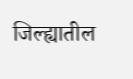जिल्ह्यातील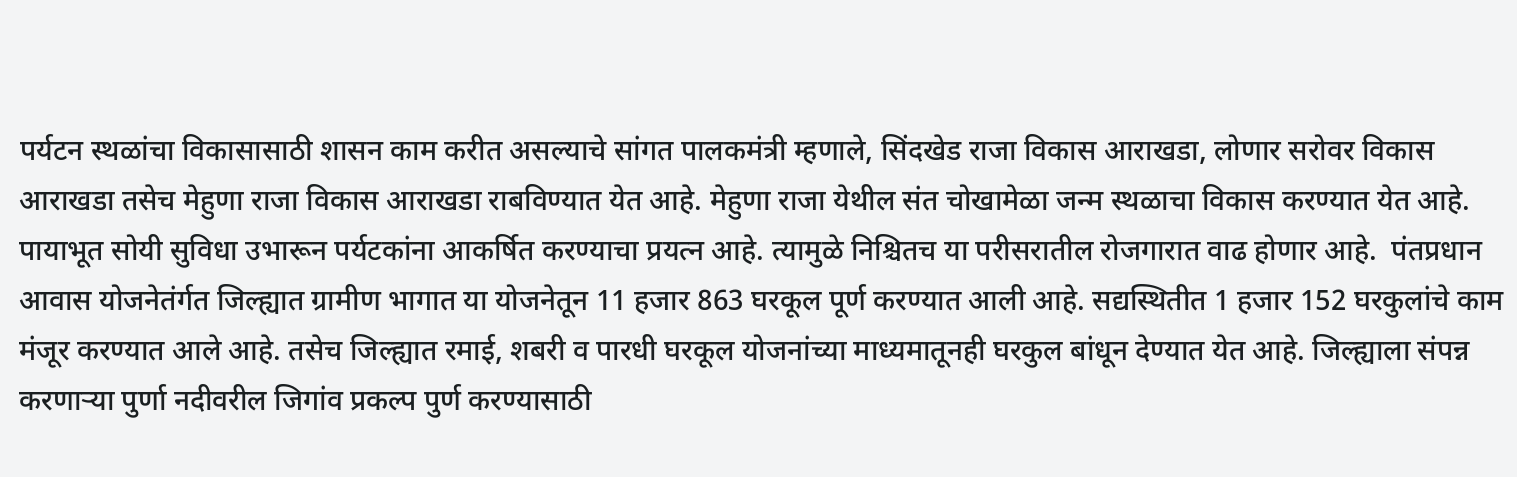पर्यटन स्थळांचा विकासासाठी शासन काम करीत असल्याचे सांगत पालकमंत्री म्हणाले, सिंदखेड राजा विकास आराखडा, लोणार सरोवर विकास आराखडा तसेच मेहुणा राजा विकास आराखडा राबविण्यात येत आहे. मेहुणा राजा येथील संत चोखामेळा जन्म स्थळाचा विकास करण्यात येत आहे. पायाभूत सोयी सुविधा उभारून पर्यटकांना आकर्षित करण्याचा प्रयत्न आहे. त्यामुळे निश्चितच या परीसरातील रोजगारात वाढ होणार आहे.  पंतप्रधान आवास योजनेतंर्गत जिल्ह्यात ग्रामीण भागात या योजनेतून 11 हजार 863 घरकूल पूर्ण करण्यात आली आहे. सद्यस्थितीत 1 हजार 152 घरकुलांचे काम मंजूर करण्यात आले आहे. तसेच जिल्ह्यात रमाई, शबरी व पारधी घरकूल योजनांच्या माध्यमातूनही घरकुल बांधून देण्यात येत आहे. जिल्ह्याला संपन्न करणाऱ्या पुर्णा नदीवरील जिगांव प्रकल्प पुर्ण करण्यासाठी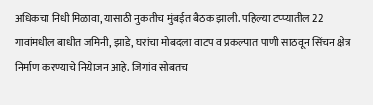अधिकचा निधी मिळावा, यासाठी नुकतीच मुंबईत बैठक झाली. पहिल्या टप्प्यातील 22 गावांमधील बाधीत जमिनी, झाडे, घरांचा मोबदला वाटप व प्रकल्पात पाणी साठवून सिंचन क्षेत्र निर्माण करण्याचे नियेाजन आहे. जिगांव सोबतच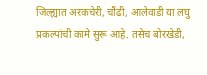जिल्ह्यात अरकचेरी, चौंढी, आलेवाडी या लघु प्रकल्पांची कामे सुरू आहे. तसेच बोरखेडी,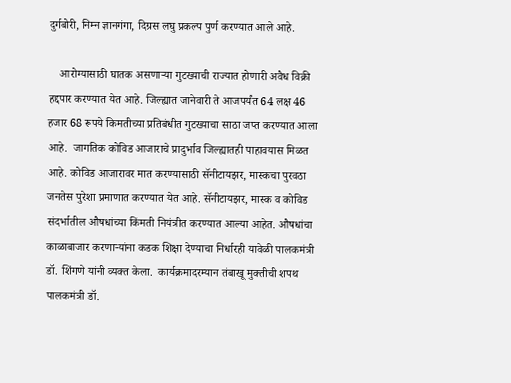दुर्गबोरी, निम्न ज्ञानगंगा, दिग्रस लघु प्रकल्प पुर्ण करण्यात आले आहे.

    आरोग्यासाठी घातक असणाऱ्या गुटख्याची राज्यात होणारी अवैध विक्री हद्दपार करण्यात येत आहे. जिल्ह्यात जानेवारी ते आजपर्यंत 64 लक्ष 46 हजार 68 रूपये किमतीच्या प्रतिबंधीत गुटख्याचा साठा जप्त करण्यात आला आहे.  जागतिक कोविड आजाराचे प्रादुर्भाव जिल्ह्यातही पाहावयास मिळत आहे. कोविड आजारावर मात करण्यासाठी सॅनीटायझर, मास्कचा पुरवठा जनतेस पुरेशा प्रमाणात करण्यात येत आहे. सॅनीटायझर, मास्क व कोविड संदर्भातील औषधांच्या किंमती नियंत्रीत करण्यात आल्या आहेत. औषधांचा काळाबाजार करणाऱ्यांना कडक शिक्षा देण्याचा निर्धारही यावेळी पालकमंत्री डॉ. शिंगणे यांनी व्यक्त केला.  कार्यक्रमादरम्यान तंबाखू मुक्तीची शपथ पालकमंत्री डॉ.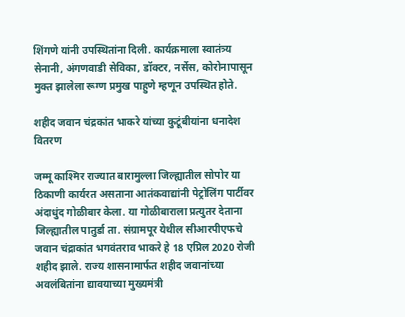शिंगणे यांनी उपस्थितांना दिली. कार्यक्रमाला स्वातंत्र्य सेनानी, अंगणवाडी सेविका, डॉक्टर, नर्सेस, कोरोनापासून मुक्त झालेला रूग्ण प्रमुख पाहुणे म्हणून उपस्थित होते.

शहीद जवान चंद्रकांत भाकरे यांच्या कुटूंबीयांना धनादेश वितरण

जम्मू काश्मिर राज्यात बारामुल्ला जिल्ह्यातील सोपोर या ठिकाणी कार्यरत असताना आतंकवाद्यांनी पेट्रोलिंग पार्टीवर अंदाधुंद गोळीबार केला. या गोळीबाराला प्रत्युतर देताना जिल्ह्यातील पातुर्डा ता. संग्रामपूर येथील सीआरपीएफचे जवान चंद्राकांत भगवंतराव भाकरे हे 18 एप्रिल 2020 रोजी शहीद झाले. राज्य शासनामार्फत शहीद जवानांच्या अवलंबितांना द्यावयाच्या मुख्यमंत्री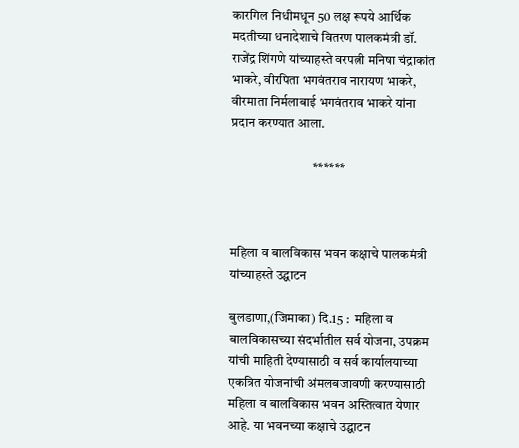कारगिल निधीमधून 50 लक्ष रूपये आर्थिक मदतीच्या धनादेशाचे वितरण पालकमंत्री डॉ. राजेंद्र शिंगणे यांच्याहस्ते वरपत्नी मनिषा चंद्राकांत भाकरे, वीरपिता भगवंतराव नारायण भाकरे, वीरमाता निर्मलाबाई भगवंतराव भाकरे यांना प्रदान करण्यात आला.

                               ******



महिला व बालविकास भवन कक्षाचे पालकमंत्री यांच्याहस्ते उद्घाटन

बुलडाणा,(जिमाका) दि.15 :  महिला व बालविकासच्या संदर्भातील सर्व योजना, उपक्रम यांची माहिती देण्यासाठी व सर्व कार्यालयाच्या एकत्रित योजनांची अंमलबजावणी करण्यासाठी महिला व बालविकास भवन अस्तित्वात येणार आहे. या भवनच्या कक्षाचे उद्घाटन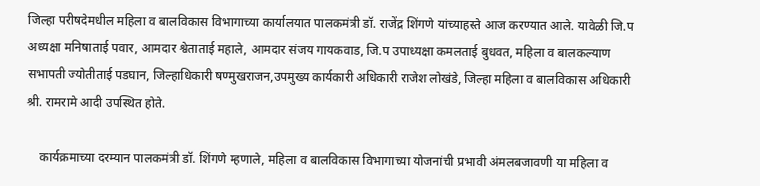जिल्हा परीषदेमधील महिला व बालविकास विभागाच्या कार्यालयात पालकमंत्री डॉ. राजेंद्र शिंगणे यांच्याहस्ते आज करण्यात आले. यावेळी जि.प अध्यक्षा मनिषाताई पवार, आमदार श्वेताताई महाले, आमदार संजय गायकवाड, जि.प उपाध्यक्षा कमलताई बुधवत, महिला व बालकल्याण सभापती ज्योतीताई पडघान, जिल्हाधिकारी षण्मुखराजन,उपमुख्य कार्यकारी अधिकारी राजेश लोखंडे, जिल्हा महिला व बालविकास अधिकारी श्री. रामरामे आदी उपस्थित होते.

    कार्यक्रमाच्या दरम्यान पालकमंत्री डॉ. शिंगणे म्हणाले, महिला व बालविकास विभागाच्या योजनांची प्रभावी अंमलबजावणी या महिला व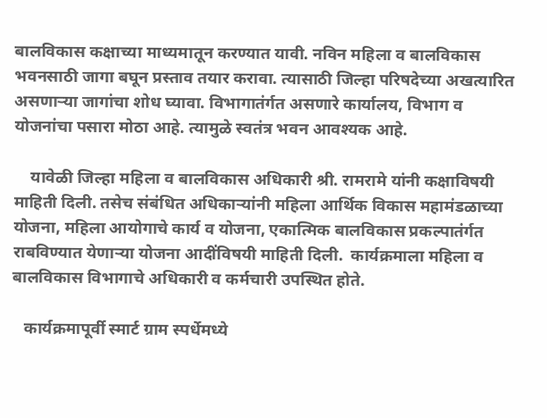बालविकास कक्षाच्या माध्यमातून करण्यात यावी. नविन महिला व बालविकास भवनसाठी जागा बघून प्रस्ताव तयार करावा. त्यासाठी जिल्हा परिषदेच्या अखत्यारित असणाऱ्या जागांचा शोध घ्यावा. विभागातंर्गत असणारे कार्यालय, विभाग व योजनांचा पसारा मोठा आहे. त्यामुळे स्वतंत्र भवन आवश्यक आहे.

    यावेळी जिल्हा महिला व बालविकास अधिकारी श्री. रामरामे यांनी कक्षाविषयी माहिती दिली. तसेच संबंधित अधिकाऱ्यांनी महिला आर्थिक विकास महामंडळाच्या योजना, महिला आयोगाचे कार्य व योजना, एकात्मिक बालविकास प्रकल्पातंर्गत राबविण्यात येणाऱ्या योजना आदींविषयी माहिती दिली.  कार्यक्रमाला महिला व बालविकास विभागाचे अधिकारी व कर्मचारी उपस्थित होते.

   कार्यक्रमापूर्वी स्मार्ट ग्राम स्पर्धेमध्ये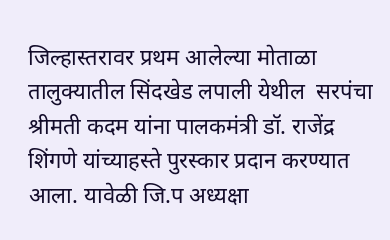जिल्हास्तरावर प्रथम आलेल्या मोताळा तालुक्यातील सिंदखेड लपाली येथील  सरपंचा श्रीमती कदम यांना पालकमंत्री डॉ. राजेंद्र शिंगणे यांच्याहस्ते पुरस्कार प्रदान करण्यात आला. यावेळी जि.प अध्यक्षा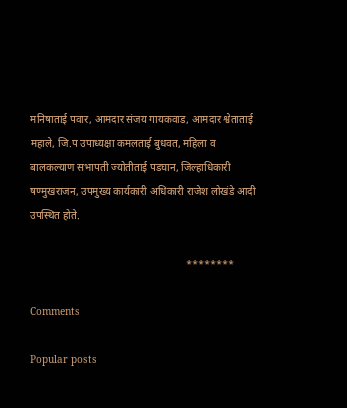मनिषाताई पवार, आमदार संजय गायकवाड, आमदार श्वेताताई महाले, जि.प उपाध्यक्षा कमलताई बुधवत, महिला व बालकल्याण सभापती ज्योतीताई पडघान, जिल्हाधिकारी षण्मुखराजन, उपमुख्य कार्यकारी अधिकारी राजेश लोखंडे आदी उपस्थित होते.

                                                            ********

Comments

Popular posts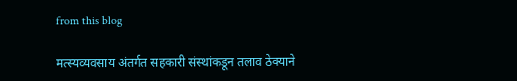from this blog

मत्स्यव्यवसाय अंतर्गत सहकारी संस्थांकडून तलाव ठेक्याने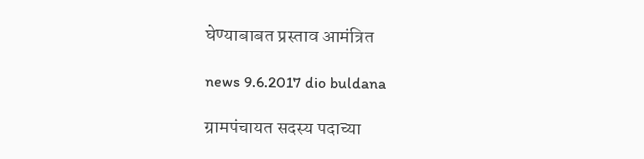घेण्याबाबत प्रस्ताव आमंत्रित

news 9.6.2017 dio buldana

ग्रामपंचायत सदस्य पदाच्या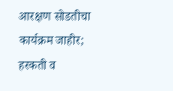आरक्षण सोडतीचा कार्यक्रम जाहीर; हरकती व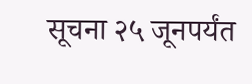सूचना २५ जूनपर्यंत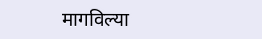मागविल्या